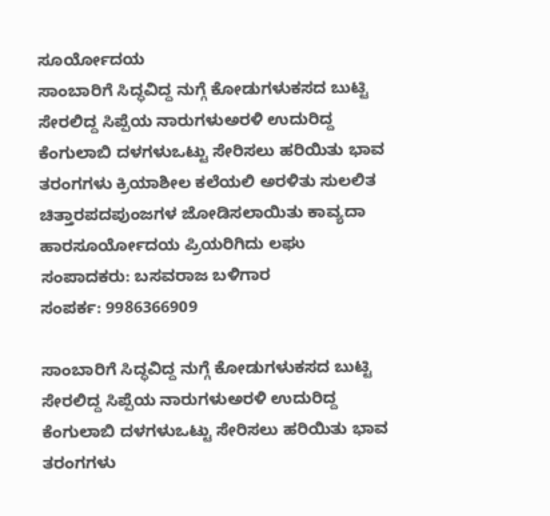ಸೂರ್ಯೋದಯ
ಸಾಂಬಾರಿಗೆ ಸಿದ್ಧವಿದ್ದ ನುಗ್ಗೆ ಕೋಡುಗಳುಕಸದ ಬುಟ್ಟಿ ಸೇರಲಿದ್ದ ಸಿಪ್ಪೆಯ ನಾರುಗಳುಅರಳಿ ಉದುರಿದ್ದ ಕೆಂಗುಲಾಬಿ ದಳಗಳುಒಟ್ಟು ಸೇರಿಸಲು ಹರಿಯಿತು ಭಾವ ತರಂಗಗಳು ಕ್ರಿಯಾಶೀಲ ಕಲೆಯಲಿ ಅರಳಿತು ಸುಲಲಿತ ಚಿತ್ತಾರಪದಪುಂಜಗಳ ಜೋಡಿಸಲಾಯಿತು ಕಾವ್ಯದಾ ಹಾರಸೂರ್ಯೋದಯ ಪ್ರಿಯರಿಗಿದು ಲಘು
ಸಂಪಾದಕರು: ಬಸವರಾಜ ಬಳಿಗಾರ
ಸಂಪರ್ಕ: 9986366909

ಸಾಂಬಾರಿಗೆ ಸಿದ್ಧವಿದ್ದ ನುಗ್ಗೆ ಕೋಡುಗಳುಕಸದ ಬುಟ್ಟಿ ಸೇರಲಿದ್ದ ಸಿಪ್ಪೆಯ ನಾರುಗಳುಅರಳಿ ಉದುರಿದ್ದ ಕೆಂಗುಲಾಬಿ ದಳಗಳುಒಟ್ಟು ಸೇರಿಸಲು ಹರಿಯಿತು ಭಾವ ತರಂಗಗಳು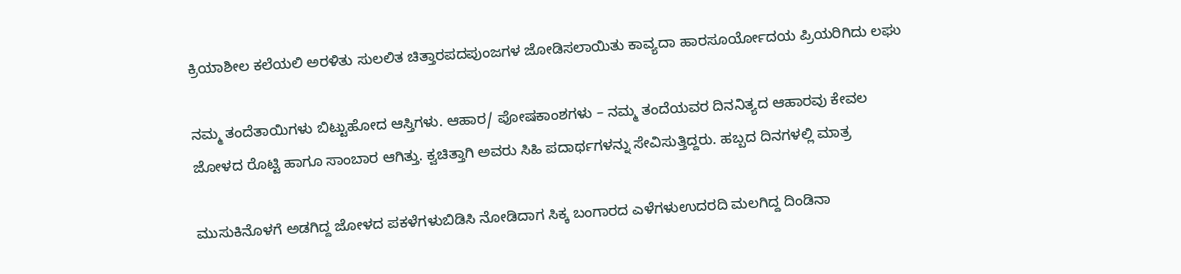ಕ್ರಿಯಾಶೀಲ ಕಲೆಯಲಿ ಅರಳಿತು ಸುಲಲಿತ ಚಿತ್ತಾರಪದಪುಂಜಗಳ ಜೋಡಿಸಲಾಯಿತು ಕಾವ್ಯದಾ ಹಾರಸೂರ್ಯೋದಯ ಪ್ರಿಯರಿಗಿದು ಲಘು

ನಮ್ಮ ತಂದೆತಾಯಿಗಳು ಬಿಟ್ಟುಹೋದ ಆಸ್ತಿಗಳು. ಆಹಾರ/ ಪೋಷಕಾಂಶಗಳು – ನಮ್ಮ ತಂದೆಯವರ ದಿನನಿತ್ಯದ ಆಹಾರವು ಕೇವಲ ಜೋಳದ ರೊಟ್ಟಿ ಹಾಗೂ ಸಾಂಬಾರ ಆಗಿತ್ತು. ಕ್ವಚಿತ್ತಾಗಿ ಅವರು ಸಿಹಿ ಪದಾರ್ಥಗಳನ್ನು ಸೇವಿಸುತ್ತಿದ್ದರು. ಹಬ್ಬದ ದಿನಗಳಲ್ಲಿ ಮಾತ್ರ

ಮುಸುಕಿನೊಳಗೆ ಅಡಗಿದ್ದ ಜೋಳದ ಪಕಳೆಗಳುಬಿಡಿಸಿ ನೋಡಿದಾಗ ಸಿಕ್ಕ ಬಂಗಾರದ ಎಳೆಗಳುಉದರದಿ ಮಲಗಿದ್ದ ದಿಂಡಿನಾ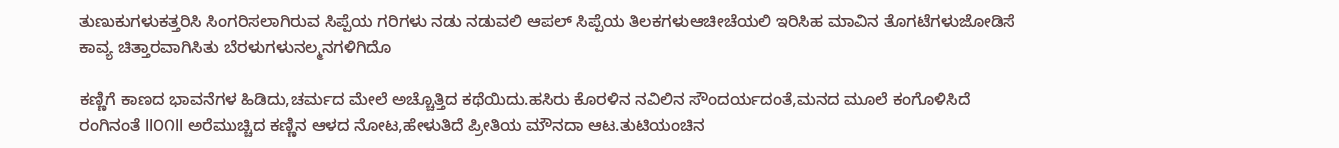ತುಣುಕುಗಳುಕತ್ತರಿಸಿ ಸಿಂಗರಿಸಲಾಗಿರುವ ಸಿಪ್ಪೆಯ ಗರಿಗಳು ನಡು ನಡುವಲಿ ಆಪಲ್ ಸಿಪ್ಪೆಯ ತಿಲಕಗಳುಆಚೀಚೆಯಲಿ ಇರಿಸಿಹ ಮಾವಿನ ತೊಗಟೆಗಳುಜೋಡಿಸೆ ಕಾವ್ಯ ಚಿತ್ತಾರವಾಗಿಸಿತು ಬೆರಳುಗಳುನಲ್ಮನಗಳಿಗಿದೊ

ಕಣ್ಣಿಗೆ ಕಾಣದ ಭಾವನೆಗಳ ಹಿಡಿದು,ಚರ್ಮದ ಮೇಲೆ ಅಚ್ಚೊತ್ತಿದ ಕಥೆಯಿದು.ಹಸಿರು ಕೊರಳಿನ ನವಿಲಿನ ಸೌಂದರ್ಯದಂತೆ,ಮನದ ಮೂಲೆ ಕಂಗೊಳಿಸಿದೆ ರಂಗಿನಂತೆ ll೦೧ll ಅರೆಮುಚ್ಚಿದ ಕಣ್ಣಿನ ಆಳದ ನೋಟ,ಹೇಳುತಿದೆ ಪ್ರೀತಿಯ ಮೌನದಾ ಆಟ.ತುಟಿಯಂಚಿನ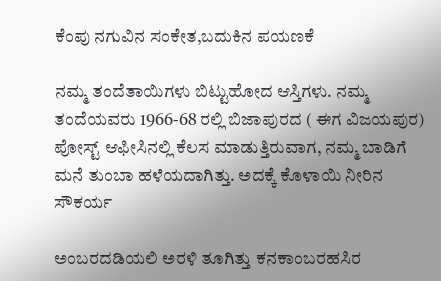ಕೆಂಪು ನಗುವಿನ ಸಂಕೇತ,ಬದುಕಿನ ಪಯಣಕೆ

ನಮ್ಮ ತಂದೆತಾಯಿಗಳು ಬಿಟ್ಟುಹೋದ ಆಸ್ತಿಗಳು. ನಮ್ಮ ತಂದೆಯವರು 1966-68 ರಲ್ಲಿ ಬಿಜಾಪುರದ ( ಈಗ ವಿಜಯಪುರ) ಪೋಸ್ಟ್ ಆಫೀಸಿನಲ್ಲಿ ಕೆಲಸ ಮಾಡುತ್ತಿರುವಾಗ, ನಮ್ಮ ಬಾಡಿಗೆ ಮನೆ ತುಂಬಾ ಹಳೆಯದಾಗಿತ್ತು. ಅದಕ್ಕೆ ಕೊಳಾಯಿ ನೀರಿನ ಸೌಕರ್ಯ

ಅಂಬರದಡಿಯಲಿ ಅರಳಿ ತೂಗಿತ್ತು ಕನಕಾಂಬರಹಸಿರ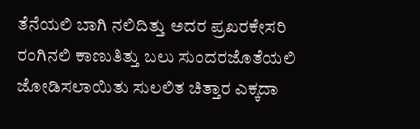ತೆನೆಯಲಿ ಬಾಗಿ ನಲಿದಿತ್ತು ಅದರ ಪ್ರಖರಕೇಸರಿ ರಂಗಿನಲಿ ಕಾಣುತಿತ್ತು ಬಲು ಸುಂದರಜೊತೆಯಲಿ ಜೋಡಿಸಲಾಯಿತು ಸುಲಲಿತ ಚಿತ್ತಾರ ಎಕ್ಕದಾ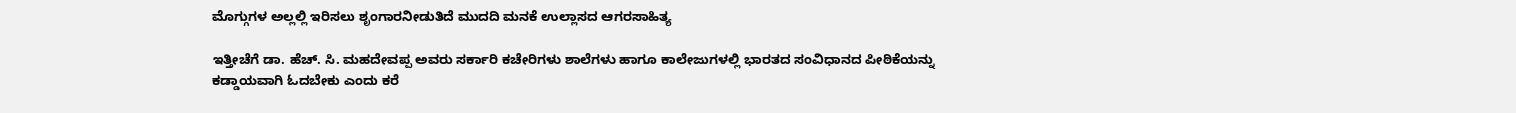ಮೊಗ್ಗುಗಳ ಅಲ್ಲಲ್ಲಿ ಇರಿಸಲು ಶೃಂಗಾರನೀಡುತಿದೆ ಮುದದಿ ಮನಕೆ ಉಲ್ಲಾಸದ ಆಗರಸಾಹಿತ್ಯ

ಇತ್ತೀಚೆಗೆ ಡಾ. ಹೆಚ್. ಸಿ. ಮಹದೇವಪ್ಪ ಅವರು ಸರ್ಕಾರಿ ಕಚೇರಿಗಳು ಶಾಲೆಗಳು ಹಾಗೂ ಕಾಲೇಜುಗಳಲ್ಲಿ ಭಾರತದ ಸಂವಿಧಾನದ ಪೀಠಿಕೆಯನ್ನು ಕಡ್ಡಾಯವಾಗಿ ಓದಬೇಕು ಎಂದು ಕರೆ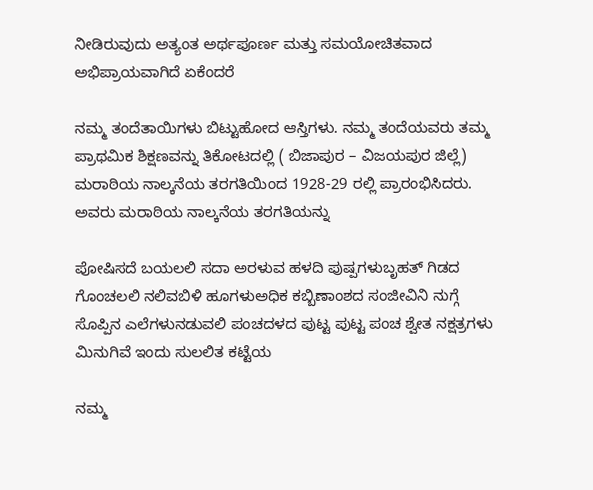ನೀಡಿರುವುದು ಅತ್ಯಂತ ಅರ್ಥಪೂರ್ಣ ಮತ್ತು ಸಮಯೋಚಿತವಾದ ಅಭಿಪ್ರಾಯವಾಗಿದೆ ಏಕೆಂದರೆ

ನಮ್ಮ ತಂದೆತಾಯಿಗಳು ಬಿಟ್ಟುಹೋದ ಆಸ್ತಿಗಳು. ನಮ್ಮ ತಂದೆಯವರು ತಮ್ಮ ಪ್ರಾಥಮಿಕ ಶಿಕ್ಷಣವನ್ನು ತಿಕೋಟದಲ್ಲಿ ( ಬಿಜಾಪುರ – ವಿಜಯಪುರ ಜಿಲ್ಲೆ) ಮರಾಠಿಯ ನಾಲ್ಕನೆಯ ತರಗತಿಯಿಂದ 1928-29 ರಲ್ಲಿ ಪ್ರಾರಂಭಿಸಿದರು. ಅವರು ಮರಾಠಿಯ ನಾಲ್ಕನೆಯ ತರಗತಿಯನ್ನು

ಪೋಷಿಸದೆ ಬಯಲಲಿ ಸದಾ ಅರಳುವ ಹಳದಿ ಪುಷ್ಪಗಳುಬೃಹತ್ ಗಿಡದ ಗೊಂಚಲಲಿ ನಲಿವಬಿಳಿ ಹೂಗಳುಅಧಿಕ ಕಬ್ಬಿಣಾಂಶದ ಸಂಜೀವಿನಿ ನುಗ್ಗೆ ಸೊಪ್ಪಿನ ಎಲೆಗಳುನಡುವಲಿ ಪಂಚದಳದ ಪುಟ್ಟ ಪುಟ್ಟ ಪಂಚ ಶ್ವೇತ ನಕ್ಷತ್ರಗಳು ಮಿನುಗಿವೆ ಇಂದು ಸುಲಲಿತ ಕಟ್ಟೆಯ

ನಮ್ಮ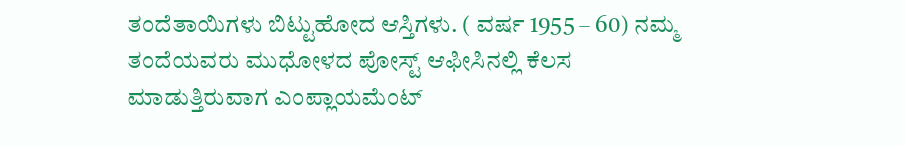ತಂದೆತಾಯಿಗಳು ಬಿಟ್ಟುಹೋದ ಆಸ್ತಿಗಳು. ( ವರ್ಷ 1955 – 60) ನಮ್ಮ ತಂದೆಯವರು ಮುಧೋಳದ ಪೋಸ್ಟ್ ಆಫೀಸಿನಲ್ಲಿ ಕೆಲಸ ಮಾಡುತ್ತಿರುವಾಗ ಎಂಪ್ಲಾಯಮೆಂಟ್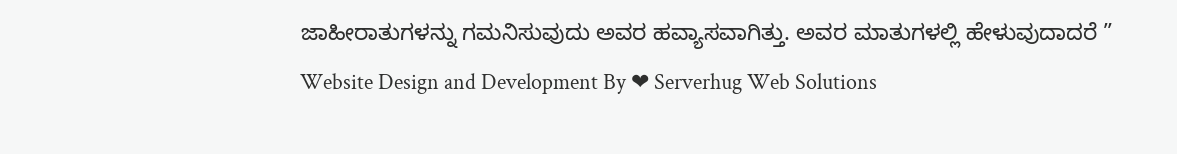ಜಾಹೀರಾತುಗಳನ್ನು ಗಮನಿಸುವುದು ಅವರ ಹವ್ಯಾಸವಾಗಿತ್ತು. ಅವರ ಮಾತುಗಳಲ್ಲಿ ಹೇಳುವುದಾದರೆ ”
Website Design and Development By ❤ Serverhug Web Solutions